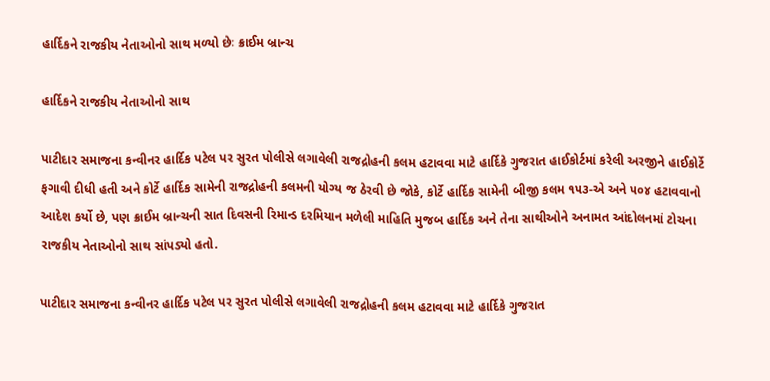હાર્દિકને રાજકીય નેતાઓનો સાથ મળ્યો છેઃ ક્રાઈમ બ્રાન્ચ

હાર્દિકને રાજકીય નેતાઓનો સાથ

પાટીદાર સમાજના કન્વીનર હાર્દિક પટેલ પર સુરત પોલીસે લગાવેલી રાજદ્રોહની કલમ હટાવવા માટે હાર્દિકે ગુજરાત હાઈકોર્ટમાં કરેલી અરજીને હાઈકોર્ટે ફગાવી દીધી હતી અને કોર્ટે હાર્દિક સામેની રાજદ્રોહની કલમની યોગ્ય જ ઠેરવી છે જોકે, કોર્ટે હાર્દિક સામેની બીજી કલમ ૧૫૩-એ અને ૫૦૪ હટાવવાનો આદેશ કર્યો છે, પણ ક્રાઈમ બ્રાન્ચની સાત દિવસની રિમાન્ડ દરમિયાન મળેલી માહિતિ મુજબ હાર્દિક અને તેના સાથીઓને અનામત આંદોલનમાં ટોચના રાજકીય નેતાઓનો સાથ સાંપડ્યો હતો.

પાટીદાર સમાજના કન્વીનર હાર્દિક પટેલ પર સુરત પોલીસે લગાવેલી રાજદ્રોહની કલમ હટાવવા માટે હાર્દિકે ગુજરાત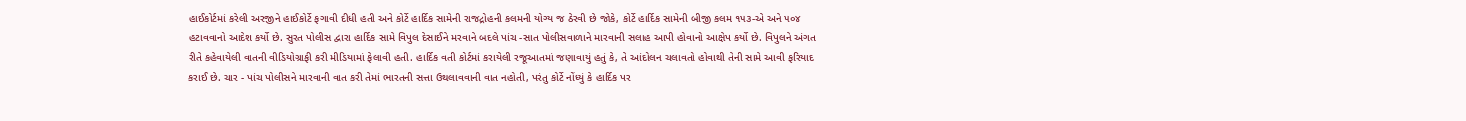હાઈકોર્ટમાં કરેલી અરજીને હાઈકોર્ટે ફગાવી દીધી હતી અને કોર્ટે હાર્દિક સામેની રાજદ્રોહની કલમની યોગ્ય જ ઠેરવી છે જોકે, કોર્ટે હાર્દિક સામેની બીજી કલમ ૧૫૩-એ અને ૫૦૪ હટાવવાનો આદેશ કર્યો છે. સુરત પોલીસ દ્વારા હાર્દિક સામે વિપુલ દેસાઈને મરવાને બદલે પાંચ -સાત પોલીસવાળાને મારવાની સલાહ આપી હોવાનો આક્ષેપ કર્યો છે. વિપુલને અંગત રીતે કહેવાયેલી વાતની વીડિયોગ્રાફી કરી મીડિયામાં ફેલાવી હતી. હાર્દિક વતી કોર્ટમાં કરાયેલી રજૂઆતમાં જણાવાયું હતું કે, તે આંદોલન ચલાવતો હોવાથી તેની સામે આવી ફરિયાદ કરાઈ છે. ચાર - પાંચ પોલીસને મારવાની વાત કરી તેમાં ભારતની સત્તા ઉથલાવવાની વાત નહોતી, પરંતુ કોર્ટે નોંધ્યું કે હાર્દિક પર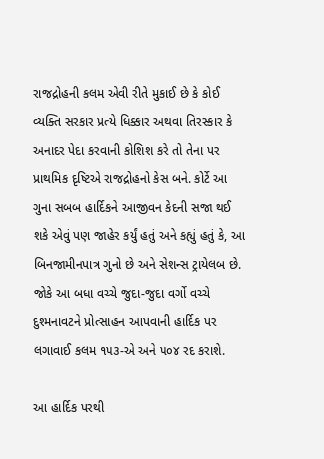રાજદ્રોહની કલમ એવી રીતે મુકાઈ છે કે કોઈ વ્યક્તિ સરકાર પ્રત્યે ધિક્કાર અથવા તિરસ્કાર કે અનાદર પેદા કરવાની કોશિશ કરે તો તેના પર પ્રાથમિક દૃષ્ટિએ રાજદ્રોહનો કેસ બને. કોર્ટે આ ગુના સબબ હાર્દિકને આજીવન કેદની સજા થઈ શકે એવું પણ જાહેર કર્યું હતું અને કહ્યું હતું કે, આ બિનજામીનપાત્ર ગુનો છે અને સેશન્સ ટ્રાયેલબ છે. જોકે આ બધા વચ્ચે જુદા-જુદા વર્ગો વચ્ચે દુશ્મનાવટને પ્રોત્સાહન આપવાની હાર્દિક પર લગાવાઈ કલમ ૧૫૩-એ અને ૫૦૪ રદ કરાશે.

આ હાર્દિક પરથી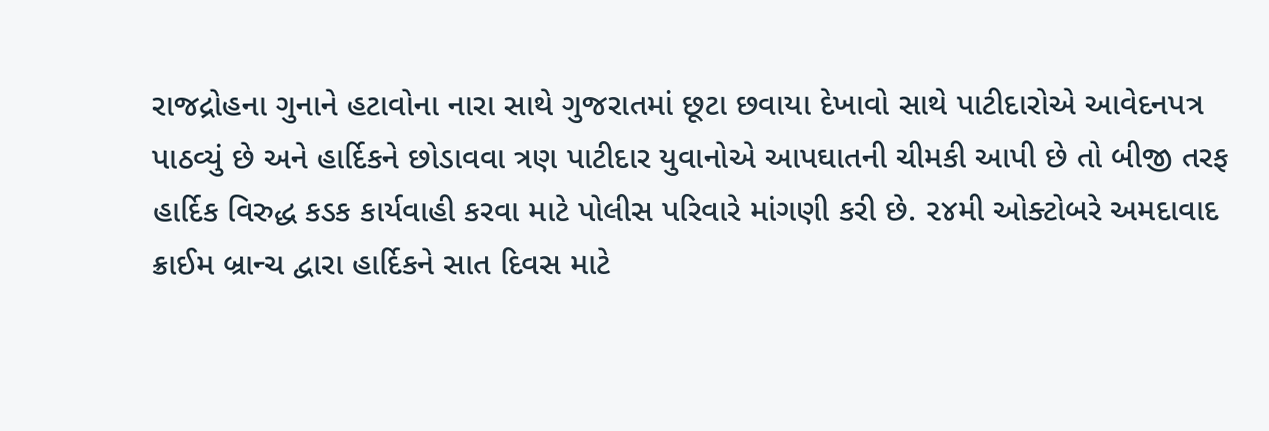રાજદ્રોહના ગુનાને હટાવોના નારા સાથે ગુજરાતમાં છૂટા છવાયા દેખાવો સાથે પાટીદારોએ આવેદનપત્ર પાઠવ્યું છે અને હાર્દિકને છોડાવવા ત્રણ પાટીદાર યુવાનોએ આપઘાતની ચીમકી આપી છે તો બીજી તરફ હાર્દિક વિરુદ્ધ કડક કાર્યવાહી કરવા માટે પોલીસ પરિવારે માંગણી કરી છે. ૨૪મી ઓક્ટોબરે અમદાવાદ ક્રાઈમ બ્રાન્ચ દ્વારા હાર્દિકને સાત દિવસ માટે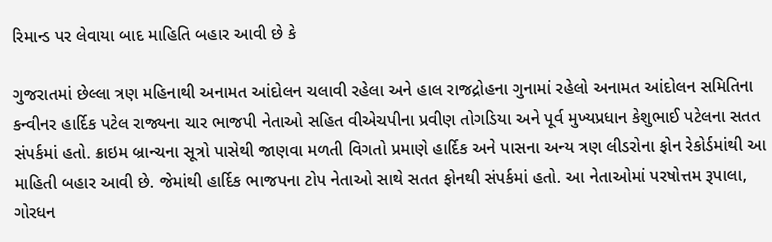રિમાન્ડ પર લેવાયા બાદ માહિતિ બહાર આવી છે કે

ગુજરાતમાં છેલ્લા ત્રણ મહિનાથી અનામત આંદોલન ચલાવી રહેલા અને હાલ રાજદ્રોહના ગુનામાં રહેલો અનામત આંદોલન સમિતિના કન્વીનર હાર્દિક પટેલ રાજ્યના ચાર ભાજપી નેતાઓ સહિત વીએચપીના પ્રવીણ તોગડિયા અને પૂર્વ મુખ્યપ્રધાન કેશુભાઈ પટેલના સતત સંપર્કમાં હતો. ક્રાઇમ બ્રાન્ચના સૂત્રો પાસેથી જાણવા મળતી વિગતો પ્રમાણે હાર્દિક અને પાસના અન્ય ત્રણ લીડરોના ફોન રેકોર્ડમાંથી આ માહિતી બહાર આવી છે. જેમાંથી હાર્દિક ભાજપના ટોપ નેતાઓ સાથે સતત ફોનથી સંપર્કમાં હતો. આ નેતાઓમાં પરષોત્તમ રૂપાલા, ગોરધન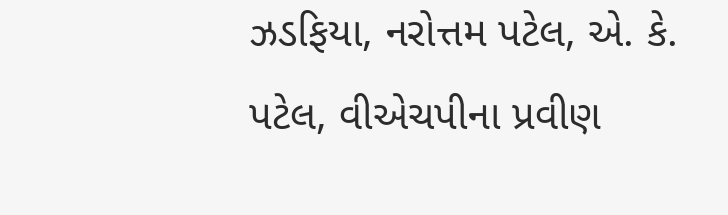ઝડફિયા, નરોત્તમ પટેલ, એ. કે. પટેલ, વીએચપીના પ્રવીણ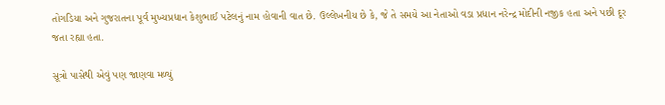તોગડિયા અને ગુજરાતના પૂર્વ મુખ્યપ્રધાન કેશુભાઈ પટેલનું નામ હોવાની વાત છે. ઉલ્લેખનીય છે કે, જે તે સમયે આ નેતાઓ વડા પ્રધાન નરેન્દ્ર મોદીની નજીક હતા અને પછી દૂર જતા રહ્યા હતા.

સૂત્રો પાસેથી એવું પણ જાણવા મળ્યું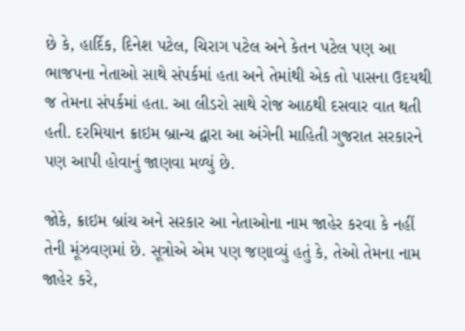છે કે, હાર્દિક, દિનેશ પટેલ, ચિરાગ પટેલ અને કેતન પટેલ પણ આ ભાજપના નેતાઓ સાથે સંપર્કમાં હતા અને તેમાંથી એક તો પાસના ઉદયથી જ તેમના સંપર્કમાં હતા. આ લીડરો સાથે રોજ આઠથી દસવાર વાત થતી હતી. દરમિયાન ક્રાઇમ બ્રાન્ચ દ્વારા આ અંગેની માહિતી ગુજરાત સરકારને પણ આપી હોવાનું જાણવા મળ્યું છે.

જોકે, ક્રાઇમ બ્રાંચ અને સરકાર આ નેતાઓના નામ જાહેર કરવા કે નહીં તેની મૂંઝવણમાં છે. સૂત્રોએ એમ પણ જણાવ્યું હતું કે, તેઓ તેમના નામ જાહેર કરે,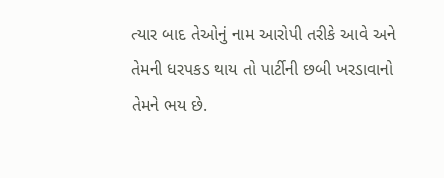ત્યાર બાદ તેઓનું નામ આરોપી તરીકે આવે અને તેમની ધરપકડ થાય તો પાર્ટીની છબી ખરડાવાનો તેમને ભય છે.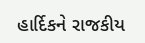હાર્દિકને રાજકીય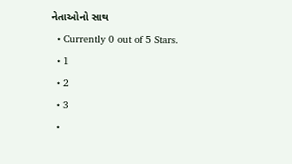નેતાઓનો સાથ
  • Currently 0 out of 5 Stars.
  • 1
  • 2
  • 3
  •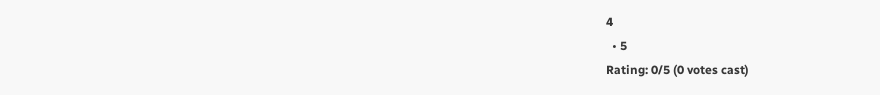4
  • 5
Rating: 0/5 (0 votes cast)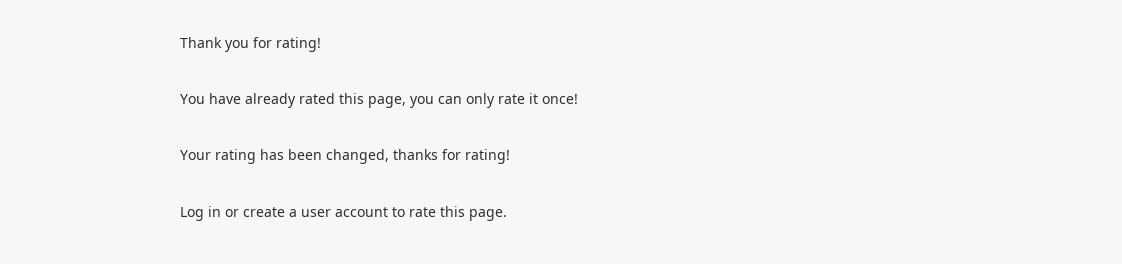Thank you for rating!

You have already rated this page, you can only rate it once!

Your rating has been changed, thanks for rating!

Log in or create a user account to rate this page.